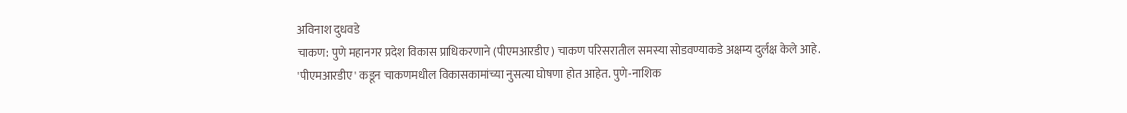अविनाश दुधवडे
चाकण: पुणे महानगर प्रदेश विकास प्राधिकरणाने (पीएमआरडीए) चाकण परिसरातील समस्या सोडवण्याकडे अक्षम्य दुर्लक्ष केले आहे. 'पीएमआरडीए' कडून चाकणमधील विकासकामांच्या नुसत्या घोषणा होत आहेत. पुणे-नाशिक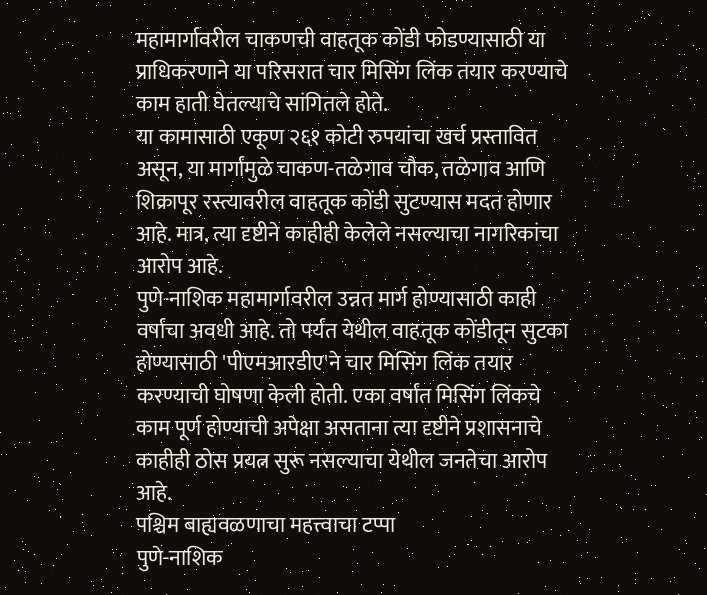महामार्गावरील चाकणची वाहतूक कोंडी फोडण्यासाठी या प्राधिकरणाने या परिसरात चार मिसिंग लिंक तयार करण्याचे काम हाती घेतल्याचे सांगितले होते.
या कामासाठी एकूण २६१ कोटी रुपयांचा खर्च प्रस्तावित असून, या मार्गांमुळे चाकण-तळेगाव चौक, तळेगाव आणि शिक्रापूर रस्त्यावरील वाहतूक कोंडी सुटण्यास मदत होणार आहे. मात्र, त्या दृष्टीने काहीही केलेले नसल्याचा नागरिकांचा आरोप आहे.
पुणे-नाशिक महामार्गावरील उन्नत मार्ग होण्यासाठी काही वर्षांचा अवधी आहे. तो पर्यंत येथील वाहतूक कोंडीतून सुटका होण्यासाठी 'पीएमआरडीए'ने चार मिसिंग लिंक तयार करण्याची घोषणा केली होती. एका वर्षांत मिसिंग लिंकचे काम पूर्ण होण्याची अपेक्षा असताना त्या दृष्टीने प्रशासनाचे काहीही ठोस प्रयत्न सुरू नसल्याचा येथील जनतेचा आरोप आहे.
पश्चिम बाह्यवळणाचा महत्त्वाचा टप्पा
पुणे-नाशिक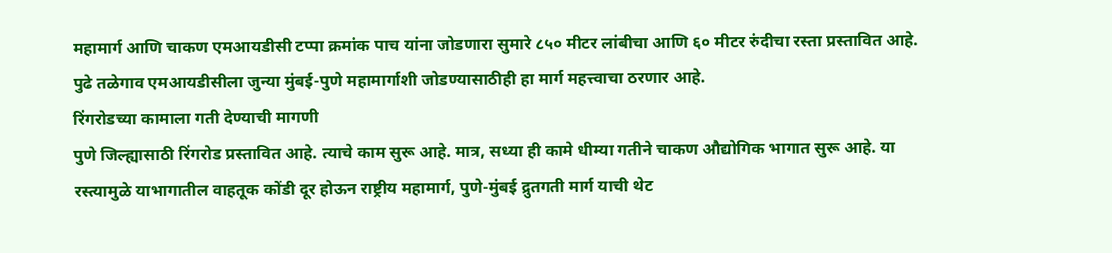महामार्ग आणि चाकण एमआयडीसी टप्पा क्रमांक पाच यांना जोडणारा सुमारे ८५० मीटर लांबीचा आणि ६० मीटर रुंदीचा रस्ता प्रस्तावित आहे. पुढे तळेगाव एमआयडीसीला जुन्या मुंबई-पुणे महामार्गाशी जोडण्यासाठीही हा मार्ग महत्त्वाचा ठरणार आहे.
रिंगरोडच्या कामाला गती देण्याची मागणी
पुणे जिल्ह्यासाठी रिंगरोड प्रस्तावित आहे. त्याचे काम सुरू आहे. मात्र, सध्या ही कामे धीम्या गतीने चाकण औद्योगिक भागात सुरू आहे. या रस्त्यामुळे याभागातील वाहतूक कोंडी दूर होऊन राष्ट्रीय महामार्ग, पुणे-मुंबई द्रुतगती मार्ग याची थेट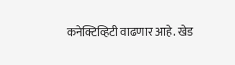कनेक्टिव्हिटी वाढणार आहे. खेड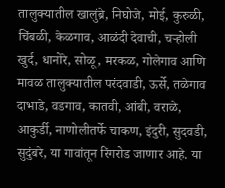तालुक्यातील खालुंब्रे, निघोजे, मोई, कुरुळी, चिंबळी, केळगाव, आळंदी देवाची, चऱ्होली खुर्द, धानोरे, सोळू, मरकळ, गोलेगाव आणि मावळ तालुक्यातील परंदवाडी, ऊर्से, तळेगाव दाभाडे, वडगाव, कातवी, आंबी, वराळे, आकुर्डी, नाणोलीतर्फे चाकण, इंदुरी, सुदवडी, सुदुंबरे, या गावांतून रिंगरोड जाणार आहे. या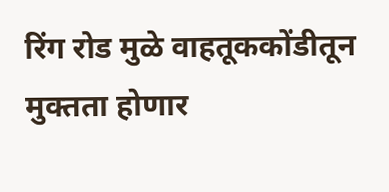रिंग रोड मुळे वाहतूककोंडीतून मुक्तता होणार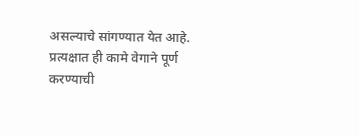असल्याचे सांगण्यात येत आहे. प्रत्यक्षात ही कामे वेगाने पूर्ण करण्याची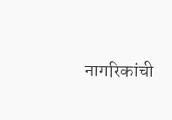नागरिकांची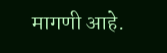मागणी आहे.